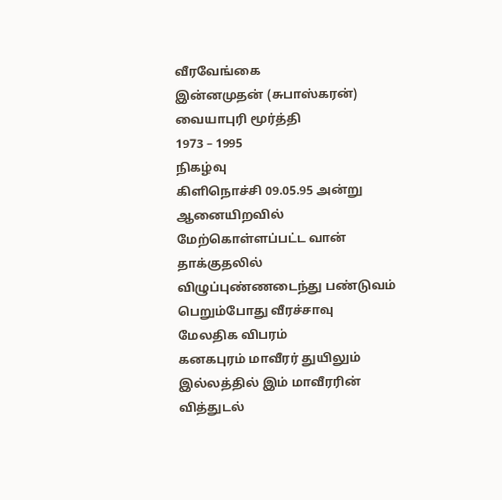வீரவேங்கை
இன்னமுதன் (சுபாஸ்கரன்)
வையாபுரி மூர்த்தி
1973 – 1995
நிகழ்வு
கிளிநொச்சி 09.05.95 அன்று ஆனையிறவில் மேற்கொள்ளப்பட்ட வான் தாக்குதலில் விழுப்புண்ணடைந்து பண்டுவம் பெறும்போது வீரச்சாவு
மேலதிக விபரம்
கனகபுரம் மாவீரர் துயிலும் இல்லத்தில் இம் மாவீரரின் வித்துடல்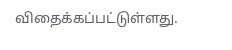விதைக்கப்பட்டுள்ளது.